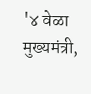'४ वेळा मुख्यमंत्री,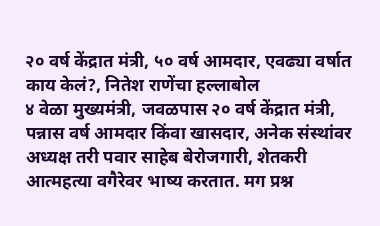२० वर्ष केंद्रात मंत्री, ५० वर्ष आमदार, एवढ्या वर्षात काय केलं?, नितेश राणेंचा हल्लाबोल
४ वेळा मुख्यमंत्री, जवळपास २० वर्ष केंद्रात मंत्री, पन्नास वर्ष आमदार किंवा खासदार, अनेक संस्थांवर अध्यक्ष तरी पवार साहेब बेरोजगारी, शेतकरी आत्महत्या वगैरेवर भाष्य करतात. मग प्रश्न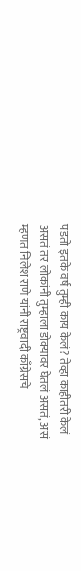पडतो इतके वर्ष तुम्ही काय केलं? तेव्हा काहीतरी केलं असतं तर लोकांनी तुम्हाला डोक्यावर घेतलं असतं, असं म्हणत निलेश राणे यांनी राष्ट्रवादी काँग्रेसचे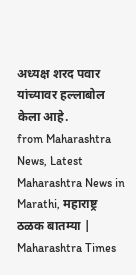अध्यक्ष शरद पवार यांच्यावर हल्लाबोल केला आहे.
from Maharashtra News, Latest Maharashtra News in Marathi, महाराष्ट्र ठळक बातम्या | Maharashtra Times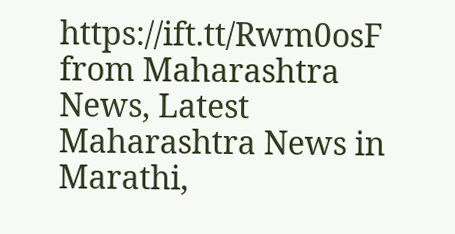https://ift.tt/Rwm0osF
from Maharashtra News, Latest Maharashtra News in Marathi,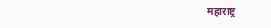महाराष्ट्र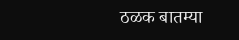ठळक बातम्या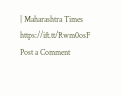| Maharashtra Times https://ift.tt/Rwm0osF
Post a Comment